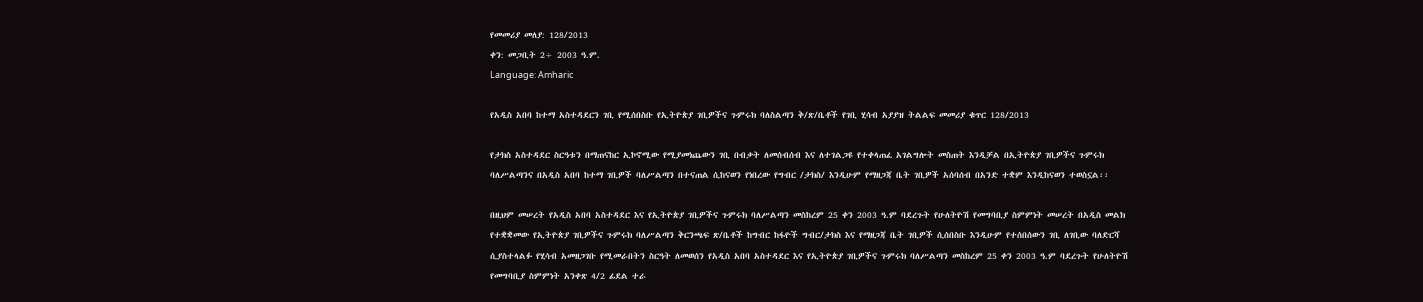የመመሪያ መለያ: 128/2013
ቀን: መጋቢት 2÷ 2003 ዓ.ም.
Language: Amharic

የአዲስ አበባ ከተማ አስተዳደርን ገቢ የሚሰበስቡ የኢትዮጵያ ገቢዎችና ጉምሩክ ባለስልጣን ቅ/ጽ/ቤቶች የገቢ ሂሳብ አያያዝ ትልልፍ መመሪያ ቁጥር 128/2013

የታክስ አስተዳደር ስርዓቱን በማጠናከር ኢኮኖሚው የሚያመነጨውን ገቢ በብቃት ለመሰብሰብ እና ለተገልጋዩ የተቀላጠፈ አገልግሎት መስጠት እንዲቻል በኢትዮጵያ ገቢዎችና ጉምሩክ ባለሥልጣንና በአዲስ አበባ ከተማ ገቢዎች ባለሥልጣን በተናጠል ሲከናወን የነበረው የግብር /ታክስ/ እንዲሁም የማዘጋጃ ቤት ገቢዎች አሰባሰብ በአንድ ተቋም እንዲከናወን ተወስኗል፡፡

በዚህም መሠረት የአዲስ አበባ አስተዳደር እና የኢትዮጵያ ገቢዎችና ጉምሩክ ባለሥልጣን መስከረም 25 ቀን 2003 ዓ.ም ባደረጉት የሁለትዮሽ የመግባቢያ ስምምነት መሠረት በአዲስ መልክ የተቋቋመው የኢትዮጵያ ገቢዎችና ጉምሩክ ባለሥልጣን ቅርንጫፍ ጽ/ቤቶች ከግብር ከፋዮች ግብር/ታክስ እና የማዘጋጃ ቤት ገቢዎች ሲሰበስቡ እንዲሁም የተሰበሰውን ገቢ ለገቢው ባለድርሻ ሲያስተላልፉ የሂሳብ አመዘጋገቡ የሚመራበትን ስርዓት ለመወሰን የአዲስ አበባ አስተዳደር እና የኢትዮጵያ ገቢዎችና ጉምሩክ ባለሥልጣን መስከረም 25 ቀን 2003 ዓ.ም ባደረጉት የሁለትዮሽ የመግባቢያ ስምምነት አንቀጽ 4/2 ፊደል ተራ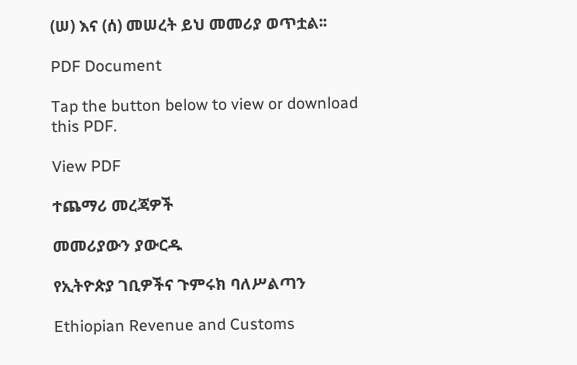(ሠ) እና (ሰ) መሠረት ይህ መመሪያ ወጥቷል፡፡

PDF Document

Tap the button below to view or download this PDF.

View PDF

ተጨማሪ መረጃዎች

መመሪያውን ያውርዱ

የኢትዮጵያ ገቢዎችና ጉምሩክ ባለሥልጣን

Ethiopian Revenue and Customs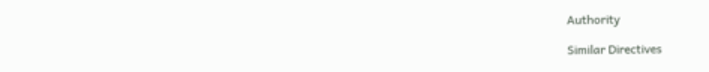Authority

Similar Directives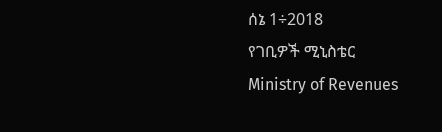ሰኔ 1÷2018
የገቢዎች ሚኒስቴር
Ministry of Revenues